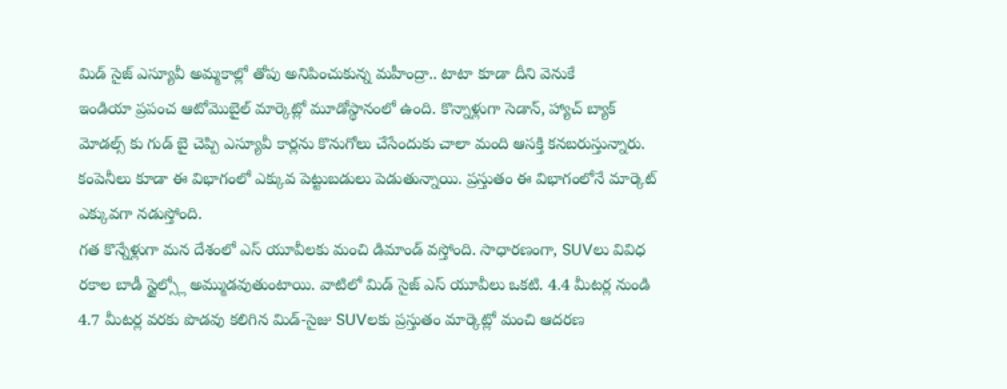మిడ్ సైజ్ ఎస్యూవీ అమ్మకాల్లో తోపు అనిపించుకున్న మహీంద్రా.. టాటా కూడా దీని వెనుకే
ఇండియా ప్రపంచ ఆటోమొబైల్ మార్కెట్లో మూడోస్థానంలో ఉంది. కొన్నాళ్లుగా సెడాన్, హ్యాచ్ బ్యాక్ మోడల్స్ కు గుడ్ బై చెప్పి ఎస్యూవీ కార్లను కొనుగోలు చేసేందుకు చాలా మంది ఆసక్తి కనబరుస్తున్నారు. కంపెనీలు కూడా ఈ విభాగంలో ఎక్కువ పెట్టుబడులు పెడుతున్నాయి. ప్రస్తుతం ఈ విభాగంలోనే మార్కెట్ ఎక్కువగా నడుస్తోంది.
గత కొన్నేళ్లుగా మన దేశంలో ఎస్ యూవీలకు మంచి డిమాండ్ వస్తోంది. సాధారణంగా, SUVలు వివిధ రకాల బాడీ స్టైల్స్లో అమ్ముడవుతుంటాయి. వాటిలో మిడ్ సైజ్ ఎస్ యూవీలు ఒకటి. 4.4 మీటర్ల నుండి 4.7 మీటర్ల వరకు పొడవు కలిగిన మిడ్-సైజు SUVలకు ప్రస్తుతం మార్కెట్లో మంచి ఆదరణ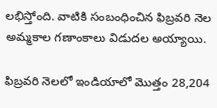లభిస్తోంది. వాటికి సంబంధించిన ఫిబ్రవరి నెల అమ్మకాల గణాంకాలు విడుదల అయ్యాయి.

ఫిబ్రవరి నెలలో ఇండియాలో మొత్తం 28,204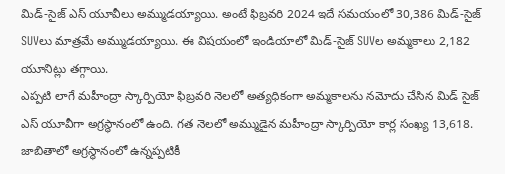మిడ్-సైజ్ ఎస్ యూవీలు అమ్ముడయ్యాయి. అంటే ఫిబ్రవరి 2024 ఇదే సమయంలో 30,386 మిడ్-సైజ్ SUVలు మాత్రమే అమ్ముడయ్యాయి. ఈ విషయంలో ఇండియాలో మిడ్-సైజ్ SUVల అమ్మకాలు 2,182 యూనిట్లు తగ్గాయి.
ఎప్పటి లాగే మహీంద్రా స్కార్పియో ఫిబ్రవరి నెలలో అత్యధికంగా అమ్మకాలను నమోదు చేసిన మిడ్ సైజ్ ఎస్ యూవీగా అగ్రస్థానంలో ఉంది. గత నెలలో అమ్ముడైన మహీంద్రా స్కార్పియో కార్ల సంఖ్య 13,618. జాబితాలో అగ్రస్థానంలో ఉన్నప్పటికీ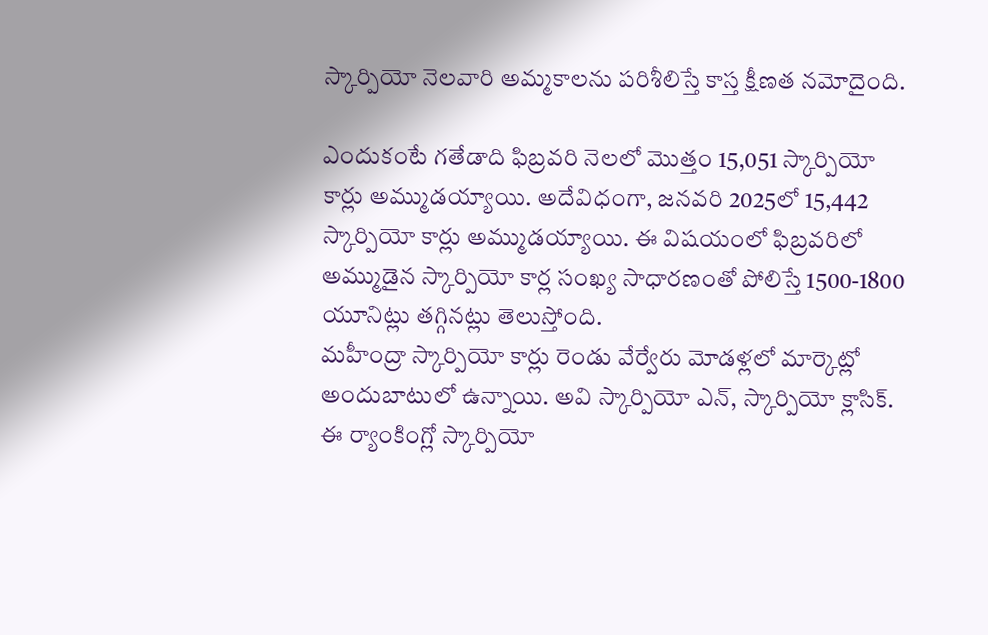స్కార్పియో నెలవారి అమ్మకాలను పరిశీలిస్తే కాస్త క్షీణత నమోదైంది.

ఎందుకంటే గతేడాది ఫిబ్రవరి నెలలో మొత్తం 15,051 స్కార్పియో కార్లు అమ్ముడయ్యాయి. అదేవిధంగా, జనవరి 2025లో 15,442 స్కార్పియో కార్లు అమ్ముడయ్యాయి. ఈ విషయంలో ఫిబ్రవరిలో అమ్ముడైన స్కార్పియో కార్ల సంఖ్య సాధారణంతో పోలిస్తే 1500-1800 యూనిట్లు తగ్గినట్లు తెలుస్తోంది.
మహీంద్రా స్కార్పియో కార్లు రెండు వేర్వేరు మోడళ్లలో మార్కెట్లో అందుబాటులో ఉన్నాయి. అవి స్కార్పియో ఎన్, స్కార్పియో క్లాసిక్. ఈ ర్యాంకింగ్లో స్కార్పియో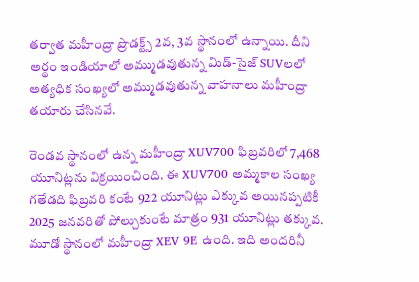తర్వాత మహీంద్రా ప్రొడక్ట్స్ 2వ, 3వ స్థానంలో ఉన్నాయి. దీని అర్థం ఇండియాలో అమ్ముడవుతున్న మిడ్-సైజ్ SUVలలో అత్యధిక సంఖ్యలో అమ్ముడవుతున్న వాహనాలు మహీంద్రా తయారు చేసినవే.

రెండవ స్థానంలో ఉన్న మహీంద్రా XUV700 ఫిబ్రవరిలో 7,468 యూనిట్లను విక్రయించింది. ఈ XUV700 అమ్మకాల సంఖ్య గతేడది ఫిబ్రవరి కంటే 922 యూనిట్లు ఎక్కువ అయినప్పటికీ 2025 జనవరితో పోల్చుకుంటే మాత్రం 931 యూనిట్లు తక్కువ. మూడో స్థానంలో మహీంద్రా XEV 9E ఉంది. ఇది అందరినీ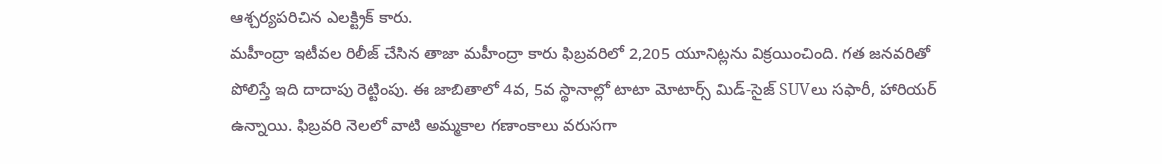ఆశ్చర్యపరిచిన ఎలక్ట్రిక్ కారు.
మహీంద్రా ఇటీవల రిలీజ్ చేసిన తాజా మహీంద్రా కారు ఫిబ్రవరిలో 2,205 యూనిట్లను విక్రయించింది. గత జనవరితో పోలిస్తే ఇది దాదాపు రెట్టింపు. ఈ జాబితాలో 4వ, 5వ స్థానాల్లో టాటా మోటార్స్ మిడ్-సైజ్ SUVలు సఫారీ, హారియర్ ఉన్నాయి. ఫిబ్రవరి నెలలో వాటి అమ్మకాల గణాంకాలు వరుసగా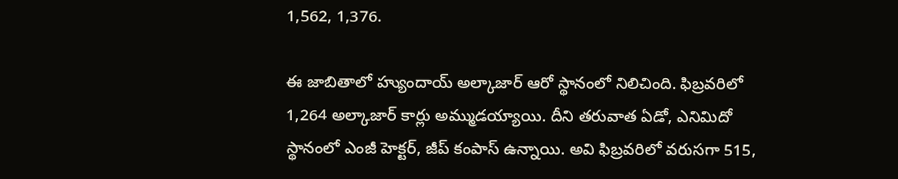1,562, 1,376.

ఈ జాబితాలో హ్యుందాయ్ అల్కాజార్ ఆరో స్థానంలో నిలిచింది. ఫిబ్రవరిలో 1,264 అల్కాజార్ కార్లు అమ్ముడయ్యాయి. దీని తరువాత ఏడో, ఎనిమిదో స్థానంలో ఎంజీ హెక్టర్, జీప్ కంపాస్ ఉన్నాయి. అవి ఫిబ్రవరిలో వరుసగా 515,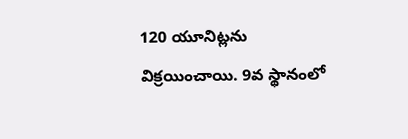120 యూనిట్లను విక్రయించాయి. 9వ స్థానంలో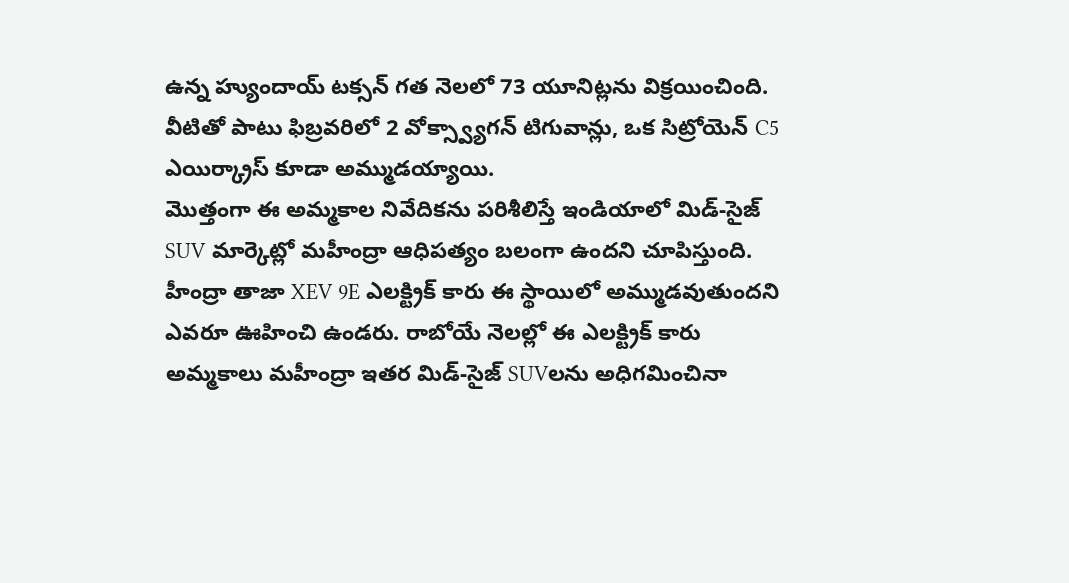ఉన్న హ్యుందాయ్ టక్సన్ గత నెలలో 73 యూనిట్లను విక్రయించింది. వీటితో పాటు ఫిబ్రవరిలో 2 వోక్స్వ్యాగన్ టిగువాన్లు, ఒక సిట్రోయెన్ C5 ఎయిర్క్రాస్ కూడా అమ్ముడయ్యాయి.
మొత్తంగా ఈ అమ్మకాల నివేదికను పరిశీలిస్తే ఇండియాలో మిడ్-సైజ్ SUV మార్కెట్లో మహీంద్రా ఆధిపత్యం బలంగా ఉందని చూపిస్తుంది. హీంద్రా తాజా XEV 9E ఎలక్ట్రిక్ కారు ఈ స్థాయిలో అమ్ముడవుతుందని ఎవరూ ఊహించి ఉండరు. రాబోయే నెలల్లో ఈ ఎలక్ట్రిక్ కారు అమ్మకాలు మహీంద్రా ఇతర మిడ్-సైజ్ SUVలను అధిగమించినా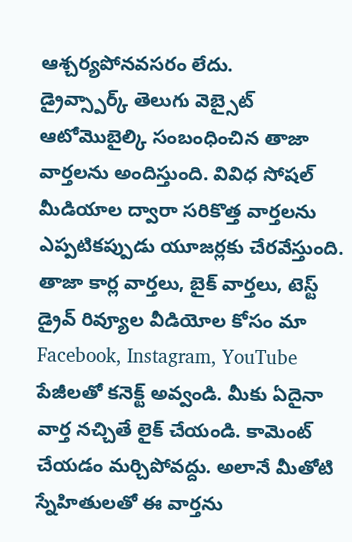ఆశ్చర్యపోనవసరం లేదు.
డ్రైవ్స్పార్క్ తెలుగు వెబ్సైట్ ఆటోమొబైల్కి సంబంధించిన తాజా వార్తలను అందిస్తుంది. వివిధ సోషల్ మీడియాల ద్వారా సరికొత్త వార్తలను ఎప్పటికప్పుడు యూజర్లకు చేరవేస్తుంది. తాజా కార్ల వార్తలు, బైక్ వార్తలు, టెస్ట్ డ్రైవ్ రివ్యూల వీడియోల కోసం మా Facebook, Instagram, YouTube పేజీలతో కనెక్ట్ అవ్వండి. మీకు ఏదైనా వార్త నచ్చితే లైక్ చేయండి. కామెంట్ చేయడం మర్చిపోవద్దు. అలానే మీతోటి స్నేహితులతో ఈ వార్తను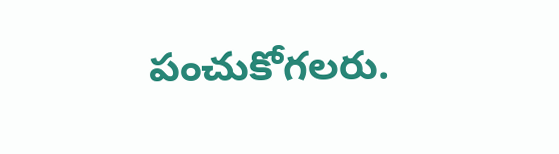పంచుకోగలరు.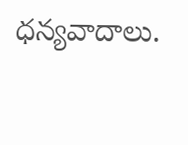ధన్యవాదాలు.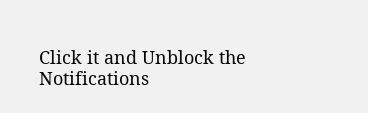Click it and Unblock the Notifications